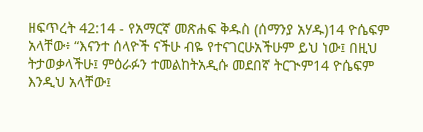ዘፍጥረት 42:14 - የአማርኛ መጽሐፍ ቅዱስ (ሰማንያ አሃዱ)14 ዮሴፍም አላቸው፥ “እናንተ ሰላዮች ናችሁ ብዬ የተናገርሁአችሁም ይህ ነው፤ በዚህ ትታወቃላችሁ፤ ምዕራፉን ተመልከትአዲሱ መደበኛ ትርጒም14 ዮሴፍም እንዲህ አላቸው፤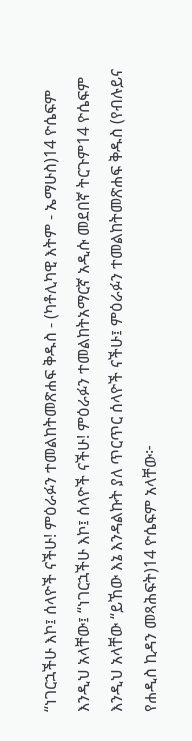“ነገርኋችሁ እኮ፤ ሰላዮች ናችሁ! ምዕራፉን ተመልከትመጽሐፍ ቅዱስ - (ካቶሊካዊ እትም - ኤማሁስ)14 ዮሴፍም እንዲህ አላቸው፤ “ነገርኋችሁ እኮ፤ ሰላዮች ናችሁ! ምዕራፉን ተመልከትአማርኛ አዲሱ መደበኛ ትርጉም14 ዮሴፍም እንዲህ አላቸው “ይኸው እኔ እንዳልኩት ያለ ጥርጥር ሰላዮች ናችሁ፤ ምዕራፉን ተመልከትመጽሐፍ ቅዱስ (የብሉይና የሐዲስ ኪዳን መጻሕፍት)14 ዮሴፍም አላቸው፦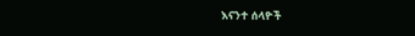እናንተ ሰላዮች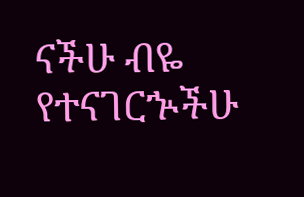ናችሁ ብዬ የተናገርኍችሁ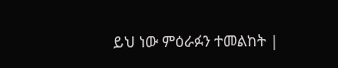ይህ ነው ምዕራፉን ተመልከት |